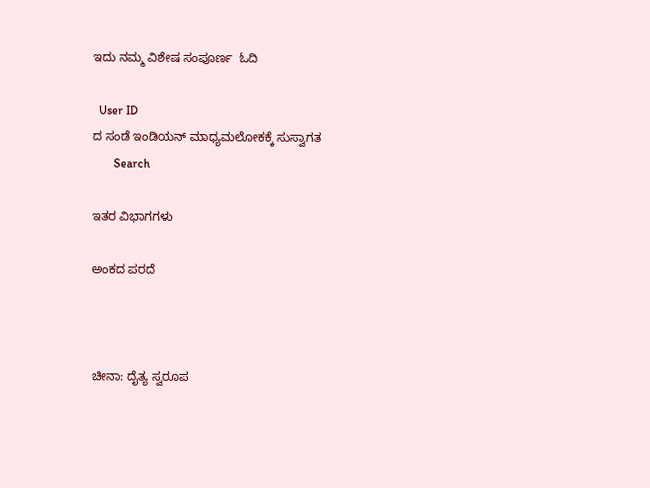ಇದು ನಮ್ಮ ವಿಶೇಷ ಸಂಪೂರ್ಣ  ಓದಿ

  User ID
ದ ಸಂಡೆ ಇಂಡಿಯನ್ ಮಾಧ್ಯಮಲೋಕಕ್ಕೆ ಸುಸ್ವಾಗತ
       Search

ಇತರ ವಿಭಾಗಗಳು

ಅಂಕದ ಪರದೆ



ಚೀನಾ: ದೈತ್ಯ ಸ್ವರೂಪ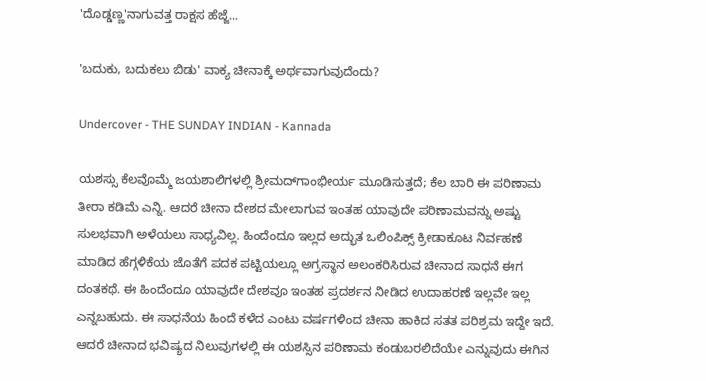'ದೊಡ್ಡಣ್ಣ'ನಾಗುವತ್ತ ರಾಕ್ಷಸ ಹೆಜ್ಜೆ...

'ಬದುಕು, ಬದುಕಲು ಬಿಡು' ವಾಕ್ಯ ಚೀನಾಕ್ಕೆ ಅರ್ಥವಾಗುವುದೆಂದು?

Undercover - THE SUNDAY INDIAN - Kannada

ಯಶಸ್ಸು ಕೆಲವೊಮ್ಮೆ ಜಯಶಾಲಿಗಳಲ್ಲಿ ಶ್ರೀಮದ್‌ಗಾಂಭೀರ್ಯ ಮೂಡಿಸುತ್ತದೆ; ಕೆಲ ಬಾರಿ ಈ ಪರಿಣಾಮ ತೀರಾ ಕಡಿಮೆ ಎನ್ನಿ. ಆದರೆ ಚೀನಾ ದೇಶದ ಮೇಲಾಗುವ ಇಂತಹ ಯಾವುದೇ ಪರಿಣಾಮವನ್ನು ಅಷ್ಟು ಸುಲಭವಾಗಿ ಅಳೆಯಲು ಸಾಧ್ಯವಿಲ್ಲ. ಹಿಂದೆಂದೂ ಇಲ್ಲದ ಅದ್ಭುತ ಒಲಿಂಪಿಕ್ಸ್ ಕ್ರೀಡಾಕೂಟ ನಿರ್ವಹಣೆ ಮಾಡಿದ ಹೆಗ್ಗಳಿಕೆಯ ಜೊತೆಗೆ ಪದಕ ಪಟ್ಟಿಯಲ್ಲೂ ಅಗ್ರಸ್ಥಾನ ಅಲಂಕರಿಸಿರುವ ಚೀನಾದ ಸಾಧನೆ ಈಗ ದಂತಕಥೆ. ಈ ಹಿಂದೆಂದೂ ಯಾವುದೇ ದೇಶವೂ ಇಂತಹ ಪ್ರದರ್ಶನ ನೀಡಿದ ಉದಾಹರಣೆ ಇಲ್ಲವೇ ಇಲ್ಲ ಎನ್ನಬಹುದು. ಈ ಸಾಧನೆಯ ಹಿಂದೆ ಕಳೆದ ಎಂಟು ವರ್ಷಗಳಿಂದ ಚೀನಾ ಹಾಕಿದ ಸತತ ಪರಿಶ್ರಮ ಇದ್ದೇ ಇದೆ. ಆದರೆ ಚೀನಾದ ಭವಿಷ್ಯದ ನಿಲುವುಗಳಲ್ಲಿ ಈ ಯಶಸ್ಸಿನ ಪರಿಣಾಮ ಕಂಡುಬರಲಿದೆಯೇ ಎನ್ನುವುದು ಈಗಿನ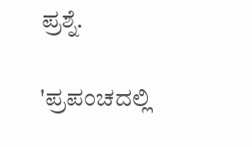ಪ್ರಶ್ನೆ.

'ಪ್ರಪಂಚದಲ್ಲಿ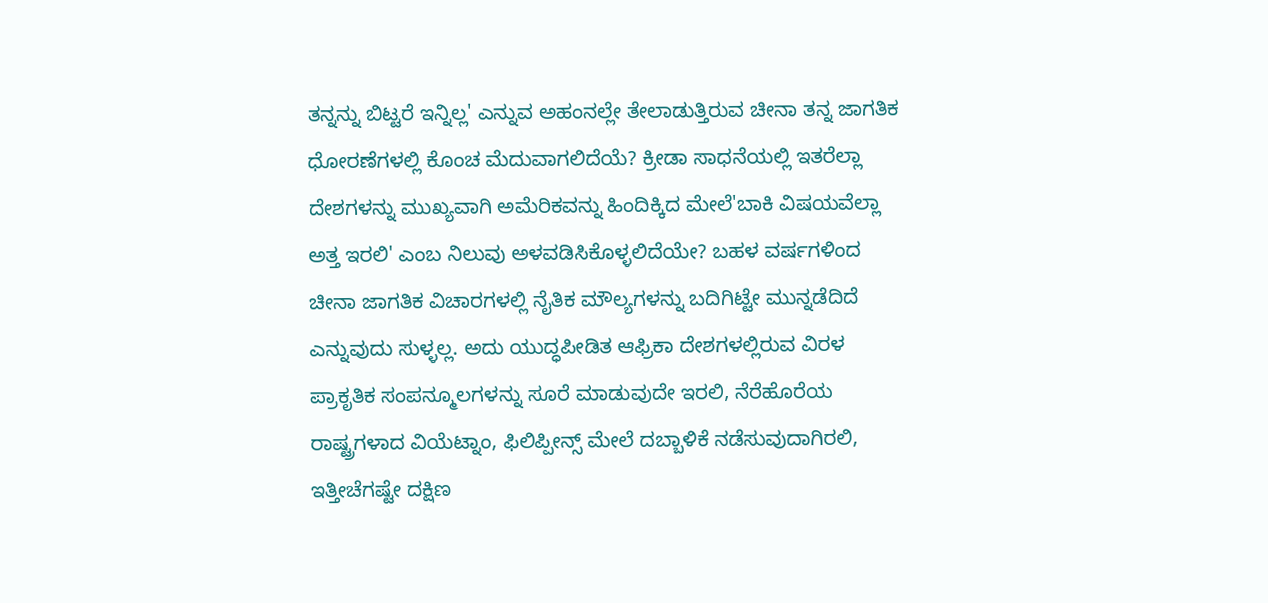ತನ್ನನ್ನು ಬಿಟ್ಟರೆ ಇನ್ನಿಲ್ಲ' ಎನ್ನುವ ಅಹಂನಲ್ಲೇ ತೇಲಾಡುತ್ತಿರುವ ಚೀನಾ ತನ್ನ ಜಾಗತಿಕ ಧೋರಣೆಗಳಲ್ಲಿ ಕೊಂಚ ಮೆದುವಾಗಲಿದೆಯೆ? ಕ್ರೀಡಾ ಸಾಧನೆಯಲ್ಲಿ ಇತರೆಲ್ಲಾ ದೇಶಗಳನ್ನು ಮುಖ್ಯವಾಗಿ ಅಮೆರಿಕವನ್ನು ಹಿಂದಿಕ್ಕಿದ ಮೇಲೆ'ಬಾಕಿ ವಿಷಯವೆಲ್ಲಾ ಅತ್ತ ಇರಲಿ' ಎಂಬ ನಿಲುವು ಅಳವಡಿಸಿಕೊಳ್ಳಲಿದೆಯೇ? ಬಹಳ ವರ್ಷಗಳಿಂದ ಚೀನಾ ಜಾಗತಿಕ ವಿಚಾರಗಳಲ್ಲಿ ನೈತಿಕ ಮೌಲ್ಯಗಳನ್ನು ಬದಿಗಿಟ್ಟೇ ಮುನ್ನಡೆದಿದೆ ಎನ್ನುವುದು ಸುಳ್ಳಲ್ಲ. ಅದು ಯುದ್ಧಪೀಡಿತ ಆಫ್ರಿಕಾ ದೇಶಗಳಲ್ಲಿರುವ ವಿರಳ ಪ್ರಾಕೃತಿಕ ಸಂಪನ್ಮೂಲಗಳನ್ನು ಸೂರೆ ಮಾಡುವುದೇ ಇರಲಿ, ನೆರೆಹೊರೆಯ ರಾಷ್ಟ್ರಗಳಾದ ವಿಯೆಟ್ನಾಂ, ಫಿಲಿಪ್ಪೀನ್ಸ್ ಮೇಲೆ ದಬ್ಬಾಳಿಕೆ ನಡೆಸುವುದಾಗಿರಲಿ, ಇತ್ತೀಚೆಗಷ್ಟೇ ದಕ್ಷಿಣ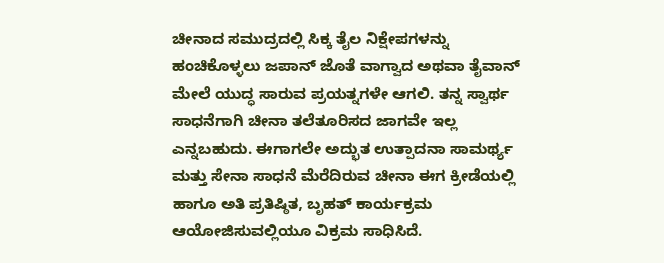ಚೀನಾದ ಸಮುದ್ರದಲ್ಲಿ ಸಿಕ್ಕ ತೈಲ ನಿಕ್ಷೇಪಗಳನ್ನು ಹಂಚಿಕೊಳ್ಳಲು ಜಪಾನ್ ಜೊತೆ ವಾಗ್ವಾದ ಅಥವಾ ತೈವಾನ್ ಮೇಲೆ ಯುದ್ಧ ಸಾರುವ ಪ್ರಯತ್ನಗಳೇ ಆಗಲಿ. ತನ್ನ ಸ್ವಾರ್ಥ ಸಾಧನೆಗಾಗಿ ಚೀನಾ ತಲೆತೂರಿಸದ ಜಾಗವೇ ಇಲ್ಲ ಎನ್ನಬಹುದು. ಈಗಾಗಲೇ ಅದ್ಭುತ ಉತ್ಪಾದನಾ ಸಾಮರ್ಥ್ಯ ಮತ್ತು ಸೇನಾ ಸಾಧನೆ ಮೆರೆದಿರುವ ಚೀನಾ ಈಗ ಕ್ರೀಡೆಯಲ್ಲಿ ಹಾಗೂ ಅತಿ ಪ್ರತಿಷ್ಠಿತ, ಬೃಹತ್ ಕಾರ್ಯಕ್ರಮ ಆಯೋಜಿಸುವಲ್ಲಿಯೂ ವಿಕ್ರಮ ಸಾಧಿಸಿದೆ.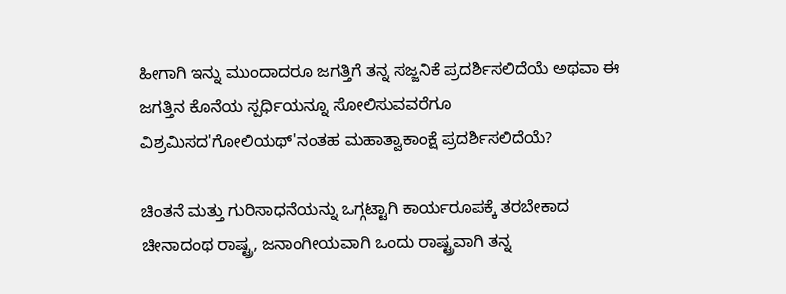ಹೀಗಾಗಿ ಇನ್ನು ಮುಂದಾದರೂ ಜಗತ್ತಿಗೆ ತನ್ನ ಸಜ್ಜನಿಕೆ ಪ್ರದರ್ಶಿಸಲಿದೆಯೆ ಅಥವಾ ಈ ಜಗತ್ತಿನ ಕೊನೆಯ ಸ್ಪರ್ಧಿಯನ್ನೂ ಸೋಲಿಸುವವರೆಗೂ ವಿಶ್ರಮಿಸದ'ಗೋಲಿಯಥ್'ನಂತಹ ಮಹಾತ್ವಾಕಾಂಕ್ಷೆ ಪ್ರದರ್ಶಿಸಲಿದೆಯೆ?

ಚಿಂತನೆ ಮತ್ತು ಗುರಿಸಾಧನೆಯನ್ನು ಒಗ್ಗಟ್ಟಾಗಿ ಕಾರ್ಯರೂಪಕ್ಕೆ ತರಬೇಕಾದ ಚೀನಾದಂಥ ರಾಷ್ಟ್ರ, ಜನಾಂಗೀಯವಾಗಿ ಒಂದು ರಾಷ್ಟ್ರವಾಗಿ ತನ್ನ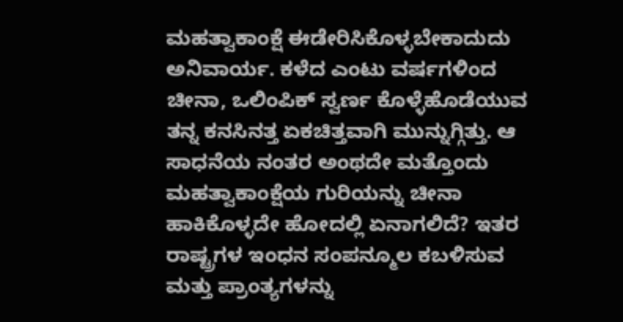ಮಹತ್ವಾಕಾಂಕ್ಷೆ ಈಡೇರಿಸಿಕೊಳ್ಳಬೇಕಾದುದು ಅನಿವಾರ್ಯ. ಕಳೆದ ಎಂಟು ವರ್ಷಗಳಿಂದ ಚೀನಾ, ಒಲಿಂಪಿಕ್ ಸ್ವರ್ಣ ಕೊಳ್ಳೆಹೊಡೆಯುವ ತನ್ನ ಕನಸಿನತ್ತ ಏಕಚಿತ್ತವಾಗಿ ಮುನ್ನುಗ್ಗಿತ್ತು. ಆ ಸಾಧನೆಯ ನಂತರ ಅಂಥದೇ ಮತ್ತೊಂದು ಮಹತ್ವಾಕಾಂಕ್ಷೆಯ ಗುರಿಯನ್ನು ಚೀನಾ ಹಾಕಿಕೊಳ್ಳದೇ ಹೋದಲ್ಲಿ ಏನಾಗಲಿದೆ? ಇತರ ರಾಷ್ಟ್ರಗಳ ಇಂಧನ ಸಂಪನ್ಮೂಲ ಕಬಳಿಸುವ ಮತ್ತು ಪ್ರಾಂತ್ಯಗಳನ್ನು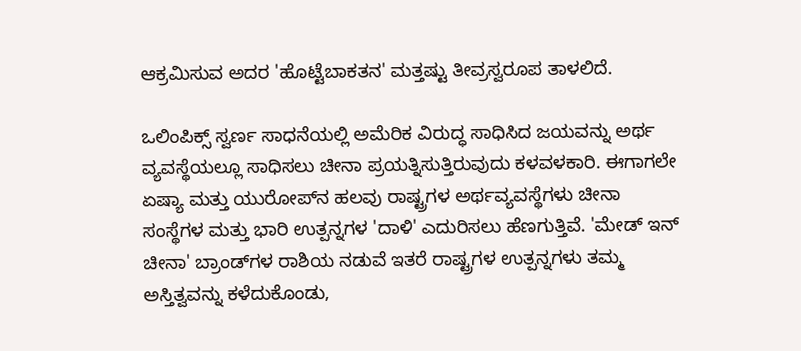ಆಕ್ರಮಿಸುವ ಅದರ 'ಹೊಟ್ಟೆಬಾಕತನ' ಮತ್ತಷ್ಟು ತೀವ್ರಸ್ವರೂಪ ತಾಳಲಿದೆ.

ಒಲಿಂಪಿಕ್ಸ್ ಸ್ವರ್ಣ ಸಾಧನೆಯಲ್ಲಿ ಅಮೆರಿಕ ವಿರುದ್ಧ ಸಾಧಿಸಿದ ಜಯವನ್ನು ಅರ್ಥ ವ್ಯವಸ್ಥೆಯಲ್ಲೂ ಸಾಧಿಸಲು ಚೀನಾ ಪ್ರಯತ್ನಿಸುತ್ತಿರುವುದು ಕಳವಳಕಾರಿ. ಈಗಾಗಲೇ ಏಷ್ಯಾ ಮತ್ತು ಯುರೋಪ್‌ನ ಹಲವು ರಾಷ್ಟ್ರಗಳ ಅರ್ಥವ್ಯವಸ್ಥೆಗಳು ಚೀನಾ ಸಂಸ್ಥೆಗಳ ಮತ್ತು ಭಾರಿ ಉತ್ಪನ್ನಗಳ 'ದಾಳಿ' ಎದುರಿಸಲು ಹೆಣಗುತ್ತಿವೆ. 'ಮೇಡ್ ಇನ್ ಚೀನಾ' ಬ್ರಾಂಡ್‌ಗಳ ರಾಶಿಯ ನಡುವೆ ಇತರೆ ರಾಷ್ಟ್ರಗಳ ಉತ್ಪನ್ನಗಳು ತಮ್ಮ ಅಸ್ತಿತ್ವವನ್ನು ಕಳೆದುಕೊಂಡು,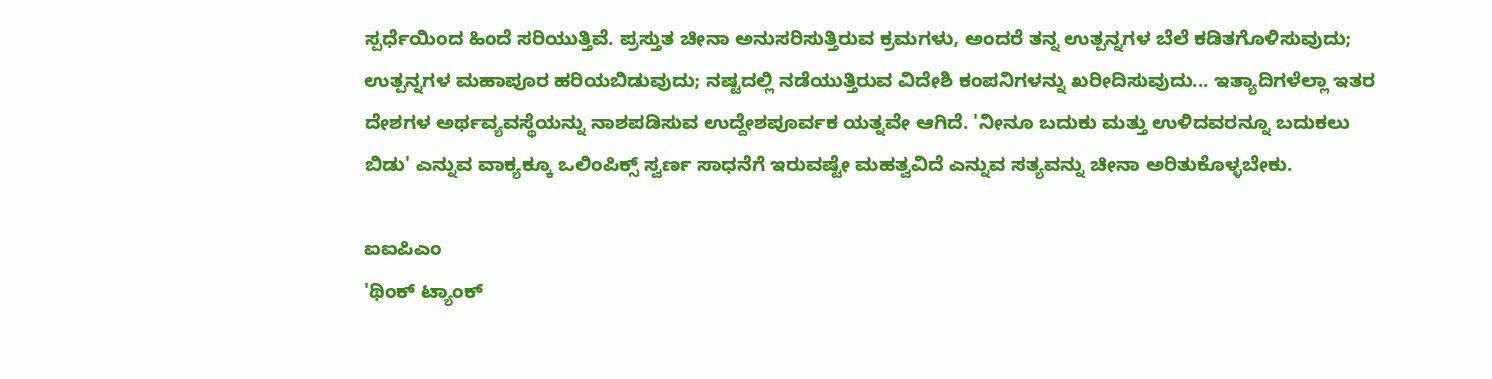ಸ್ಪರ್ಧೆಯಿಂದ ಹಿಂದೆ ಸರಿಯುತ್ತಿವೆ. ಪ್ರಸ್ತುತ ಚೀನಾ ಅನುಸರಿಸುತ್ತಿರುವ ಕ್ರಮಗಳು, ಅಂದರೆ ತನ್ನ ಉತ್ಪನ್ನಗಳ ಬೆಲೆ ಕಡಿತಗೊಳಿಸುವುದು; ಉತ್ಪನ್ನಗಳ ಮಹಾಪೂರ ಹರಿಯಬಿಡುವುದು; ನಷ್ಟದಲ್ಲಿ ನಡೆಯುತ್ತಿರುವ ವಿದೇಶಿ ಕಂಪನಿಗಳನ್ನು ಖರೀದಿಸುವುದು... ಇತ್ಯಾದಿಗಳೆಲ್ಲಾ ಇತರ ದೇಶಗಳ ಅರ್ಥವ್ಯವಸ್ಥೆಯನ್ನು ನಾಶಪಡಿಸುವ ಉದ್ದೇಶಪೂರ್ವಕ ಯತ್ನವೇ ಆಗಿದೆ. 'ನೀನೂ ಬದುಕು ಮತ್ತು ಉಳಿದವರನ್ನೂ ಬದುಕಲು ಬಿಡು' ಎನ್ನುವ ವಾಕ್ಯಕ್ಕೂ ಒಲಿಂಪಿಕ್ಸ್ ಸ್ವರ್ಣ ಸಾಧನೆಗೆ ಇರುವಷ್ಟೇ ಮಹತ್ವವಿದೆ ಎನ್ನುವ ಸತ್ಯವನ್ನು ಚೀನಾ ಅರಿತುಕೊಳ್ಳಬೇಕು.

ಐಐಪಿಎಂ
'ಥಿಂಕ್ ಟ್ಯಾಂಕ್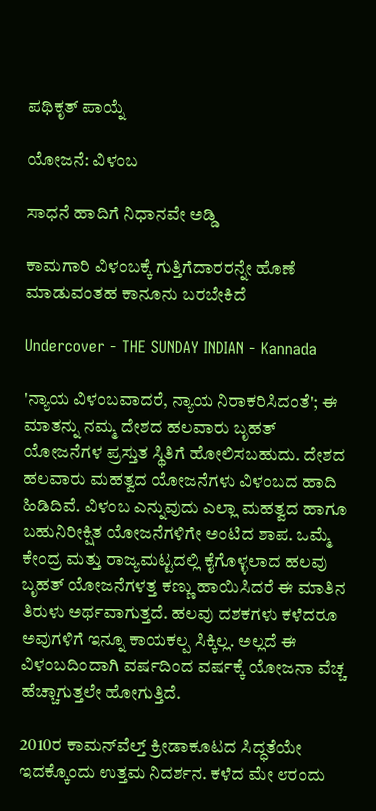ಪಥಿಕೃತ್ ಪಾಯ್ನೆ

ಯೋಜನೆ: ವಿಳಂಬ

ಸಾಧನೆ ಹಾದಿಗೆ ನಿಧಾನವೇ ಅಡ್ಡಿ

ಕಾಮಗಾರಿ ವಿಳಂಬಕ್ಕೆ ಗುತ್ತಿಗೆದಾರರನ್ನೇ ಹೊಣೆ ಮಾಡುವಂತಹ ಕಾನೂನು ಬರಬೇಕಿದೆ

Undercover - THE SUNDAY INDIAN - Kannada

'ನ್ಯಾಯ ವಿಳಂಬವಾದರೆ, ನ್ಯಾಯ ನಿರಾಕರಿಸಿದಂತೆ'; ಈ ಮಾತನ್ನು ನಮ್ಮ ದೇಶದ ಹಲವಾರು ಬೃಹತ್ ಯೋಜನೆಗಳ ಪ್ರಸ್ತುತ ಸ್ಥಿತಿಗೆ ಹೋಲಿಸಬಹುದು. ದೇಶದ ಹಲವಾರು ಮಹತ್ವದ ಯೋಜನೆಗಳು ವಿಳಂಬದ ಹಾದಿ ಹಿಡಿದಿವೆ. ವಿಳಂಬ ಎನ್ನುವುದು ಎಲ್ಲಾ ಮಹತ್ವದ ಹಾಗೂ ಬಹುನಿರೀಕ್ಷಿತ ಯೋಜನೆಗಳಿಗೇ ಅಂಟಿದ ಶಾಪ. ಒಮ್ಮೆ ಕೇಂದ್ರ ಮತ್ತು ರಾಜ್ಯಮಟ್ಟದಲ್ಲಿ ಕೈಗೊಳ್ಳಲಾದ ಹಲವು ಬೃಹತ್ ಯೋಜನೆಗಳತ್ತ ಕಣ್ಣು ಹಾಯಿಸಿದರೆ ಈ ಮಾತಿನ ತಿರುಳು ಅರ್ಥವಾಗುತ್ತದೆ. ಹಲವು ದಶಕಗಳು ಕಳೆದರೂ ಅವುಗಳಿಗೆ ಇನ್ನೂ ಕಾಯಕಲ್ಪ ಸಿಕ್ಕಿಲ್ಲ. ಅಲ್ಲದೆ ಈ ವಿಳಂಬದಿಂದಾಗಿ ವರ್ಷದಿಂದ ವರ್ಷಕ್ಕೆ ಯೋಜನಾ ವೆಚ್ಚ ಹೆಚ್ಚಾಗುತ್ತಲೇ ಹೋಗುತ್ತಿದೆ.

2010ರ ಕಾಮನ್‌ವೆಲ್ತ್ ಕ್ರೀಡಾಕೂಟದ ಸಿದ್ಧತೆಯೇ ಇದಕ್ಕೊಂದು ಉತ್ತಮ ನಿದರ್ಶನ. ಕಳೆದ ಮೇ ೮ರಂದು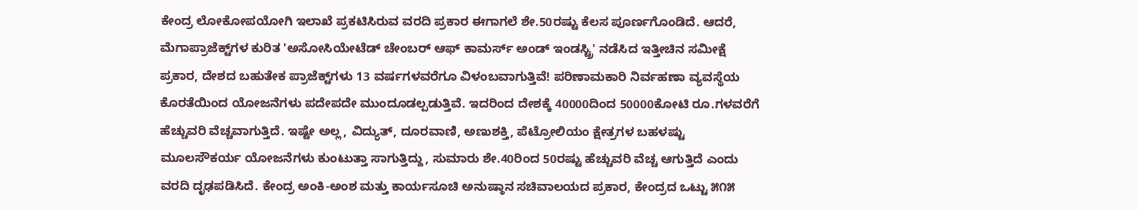ಕೇಂದ್ರ ಲೋಕೋಪಯೋಗಿ ಇಲಾಖೆ ಪ್ರಕಟಿಸಿರುವ ವರದಿ ಪ್ರಕಾರ ಈಗಾಗಲೆ ಶೇ.50ರಷ್ಟು ಕೆಲಸ ಪೂರ್ಣಗೊಂಡಿದೆ. ಆದರೆ, ಮೆಗಾಪ್ರಾಜೆಕ್ಟ್‌ಗಳ ಕುರಿತ 'ಅಸೋಸಿಯೇಟೆಡ್ ಚೇಂಬರ್ ಆಫ್ ಕಾಮರ್ಸ್ ಅಂಡ್ ಇಂಡಸ್ಟ್ರಿ' ನಡೆಸಿದ ಇತ್ತೀಚಿನ ಸಮೀಕ್ಷೆ ಪ್ರಕಾರ, ದೇಶದ ಬಹುತೇಕ ಪ್ರಾಜೆಕ್ಟ್‌ಗಳು 13 ವರ್ಷಗಳವರೆಗೂ ವಿಳಂಬವಾಗುತ್ತಿವೆ! ಪರಿಣಾಮಕಾರಿ ನಿರ್ವಹಣಾ ವ್ಯವಸ್ಥೆಯ ಕೊರತೆಯಿಂದ ಯೋಜನೆಗಳು ಪದೇಪದೇ ಮುಂದೂಡಲ್ಪಡುತ್ತಿವೆ. ಇದರಿಂದ ದೇಶಕ್ಕೆ 40000ದಿಂದ 50000ಕೋಟಿ ರೂ.ಗಳವರೆಗೆ ಹೆಚ್ಚುವರಿ ವೆಚ್ಚವಾಗುತ್ತಿದೆ. ಇಷ್ಟೇ ಅಲ್ಲ, ವಿದ್ಯುತ್, ದೂರವಾಣಿ, ಅಣುಶಕ್ತಿ, ಪೆಟ್ರೋಲಿಯಂ ಕ್ಷೇತ್ರಗಳ ಬಹಳಷ್ಟು ಮೂಲಸೌಕರ್ಯ ಯೋಜನೆಗಳು ಕುಂಟುತ್ತಾ ಸಾಗುತ್ತಿದ್ದು, ಸುಮಾರು ಶೇ.40ರಿಂದ 50ರಷ್ಟು ಹೆಚ್ಚುವರಿ ವೆಚ್ಚ ಆಗುತ್ತಿದೆ ಎಂದು ವರದಿ ದೃಢಪಡಿಸಿದೆ. ಕೇಂದ್ರ ಅಂಕಿ-ಅಂಶ ಮತ್ತು ಕಾರ್ಯಸೂಚಿ ಅನುಷ್ಠಾನ ಸಚಿವಾಲಯದ ಪ್ರಕಾರ, ಕೇಂದ್ರದ ಒಟ್ಟು ೫೧೫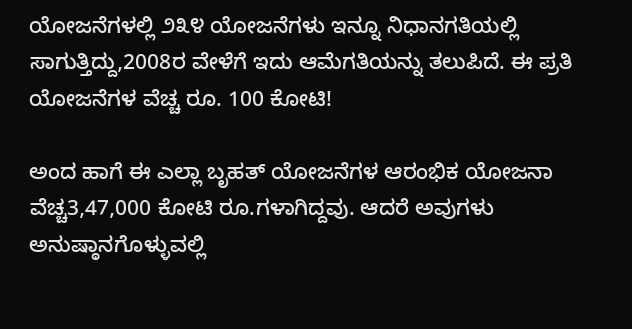ಯೋಜನೆಗಳಲ್ಲಿ ೨೩೪ ಯೋಜನೆಗಳು ಇನ್ನೂ ನಿಧಾನಗತಿಯಲ್ಲಿ ಸಾಗುತ್ತಿದ್ದು,2008ರ ವೇಳೆಗೆ ಇದು ಆಮೆಗತಿಯನ್ನು ತಲುಪಿದೆ. ಈ ಪ್ರತಿ ಯೋಜನೆಗಳ ವೆಚ್ಚ ರೂ. 100 ಕೋಟಿ!

ಅಂದ ಹಾಗೆ ಈ ಎಲ್ಲಾ ಬೃಹತ್ ಯೋಜನೆಗಳ ಆರಂಭಿಕ ಯೋಜನಾ ವೆಚ್ಚ3,47,000 ಕೋಟಿ ರೂ.ಗಳಾಗಿದ್ದವು. ಆದರೆ ಅವುಗಳು ಅನುಷ್ಠಾನಗೊಳ್ಳುವಲ್ಲಿ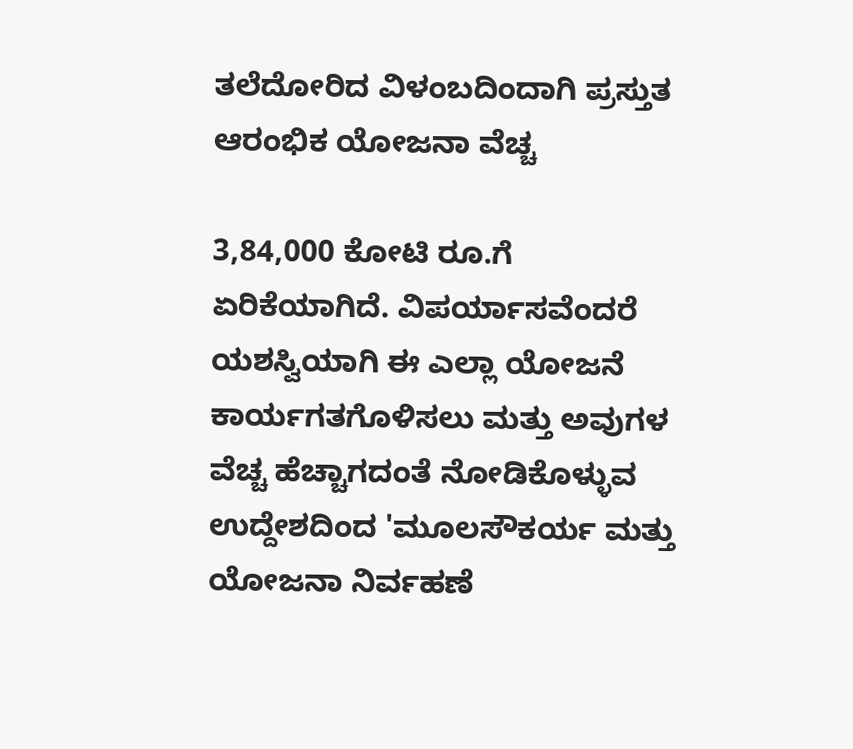ತಲೆದೋರಿದ ವಿಳಂಬದಿಂದಾಗಿ ಪ್ರಸ್ತುತ ಆರಂಭಿಕ ಯೋಜನಾ ವೆಚ್ಚ

3,84,000 ಕೋಟಿ ರೂ.ಗೆ ಏರಿಕೆಯಾಗಿದೆ. ವಿಪರ್ಯಾಸವೆಂದರೆ ಯಶಸ್ವಿಯಾಗಿ ಈ ಎಲ್ಲಾ ಯೋಜನೆ ಕಾರ್ಯಗತಗೊಳಿಸಲು ಮತ್ತು ಅವುಗಳ ವೆಚ್ಚ ಹೆಚ್ಚಾಗದಂತೆ ನೋಡಿಕೊಳ್ಳುವ ಉದ್ದೇಶದಿಂದ 'ಮೂಲಸೌಕರ್ಯ ಮತ್ತು ಯೋಜನಾ ನಿರ್ವಹಣೆ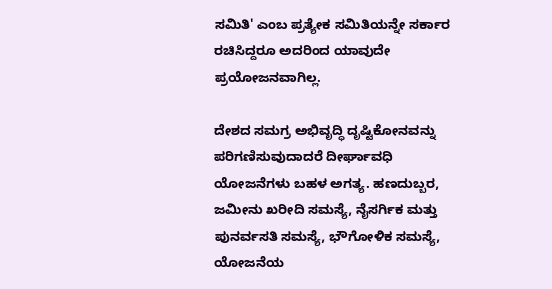ಸಮಿತಿ' ಎಂಬ ಪ್ರತ್ಯೇಕ ಸಮಿತಿಯನ್ನೇ ಸರ್ಕಾರ ರಚಿಸಿದ್ದರೂ ಅದರಿಂದ ಯಾವುದೇ ಪ್ರಯೋಜನವಾಗಿಲ್ಲ.

ದೇಶದ ಸಮಗ್ರ ಅಭಿವೃದ್ಧಿ ದೃಷ್ಟಿಕೋನವನ್ನು ಪರಿಗಣಿಸುವುದಾದರೆ ದೀರ್ಘಾವಧಿ ಯೋಜನೆಗಳು ಬಹಳ ಅಗತ್ಯ. ಹಣದುಬ್ಬರ, ಜಮೀನು ಖರೀದಿ ಸಮಸ್ಯೆ, ನೈಸರ್ಗಿಕ ಮತ್ತು ಪುನರ್ವಸತಿ ಸಮಸ್ಯೆ, ಭೌಗೋಳಿಕ ಸಮಸ್ಯೆ, ಯೋಜನೆಯ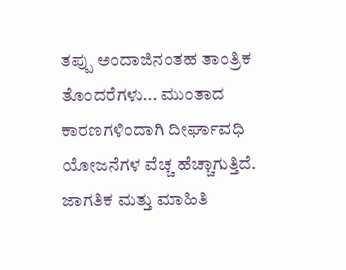ತಪ್ಪು ಅಂದಾಜಿನಂತಹ ತಾಂತ್ರಿಕ ತೊಂದರೆಗಳು... ಮುಂತಾದ ಕಾರಣಗಳಿಂದಾಗಿ ದೀರ್ಘಾವಧಿ ಯೋಜನೆಗಳ ವೆಚ್ಚ ಹೆಚ್ಚಾಗುತ್ತಿದೆ. ಜಾಗತಿಕ ಮತ್ತು ಮಾಹಿತಿ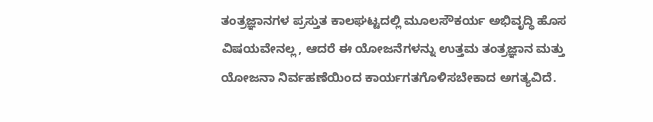ತಂತ್ರಜ್ಞಾನಗಳ ಪ್ರಸ್ತುತ ಕಾಲಘಟ್ಟದಲ್ಲಿ ಮೂಲಸೌಕರ್ಯ ಅಭಿವೃದ್ಧಿ ಹೊಸ ವಿಷಯವೇನಲ್ಲ, ಆದರೆ ಈ ಯೋಜನೆಗಳನ್ನು ಉತ್ತಮ ತಂತ್ರಜ್ಞಾನ ಮತ್ತು ಯೋಜನಾ ನಿರ್ವಹಣೆಯಿಂದ ಕಾರ್ಯಗತಗೊಳಿಸಬೇಕಾದ ಅಗತ್ಯವಿದೆ.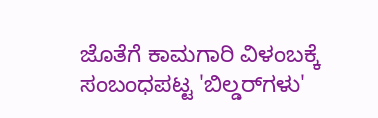ಜೊತೆಗೆ ಕಾಮಗಾರಿ ವಿಳಂಬಕ್ಕೆ ಸಂಬಂಧಪಟ್ಟ 'ಬಿಲ್ಡರ್‌ಗಳು'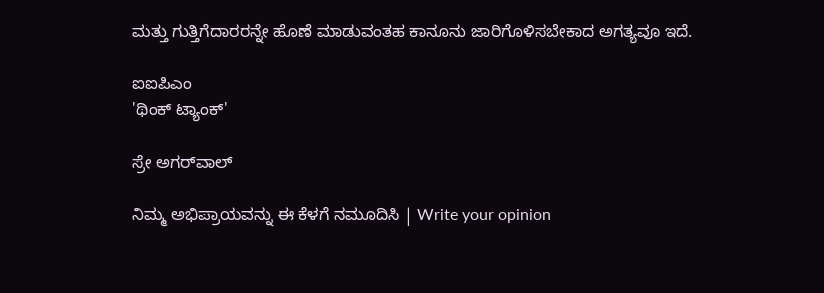ಮತ್ತು ಗುತ್ತಿಗೆದಾರರನ್ನೇ ಹೊಣೆ ಮಾಡುವಂತಹ ಕಾನೂನು ಜಾರಿಗೊಳಿಸಬೇಕಾದ ಅಗತ್ಯವೂ ಇದೆ.

ಐಐಪಿಎಂ
'ಥಿಂಕ್ ಟ್ಯಾಂಕ್'

ಸ್ರೇ ಅಗರ್‌ವಾಲ್

ನಿಮ್ಮ ಅಭಿಪ್ರಾಯವನ್ನು ಈ ಕೆಳಗೆ ನಮೂದಿಸಿ | Write your opinion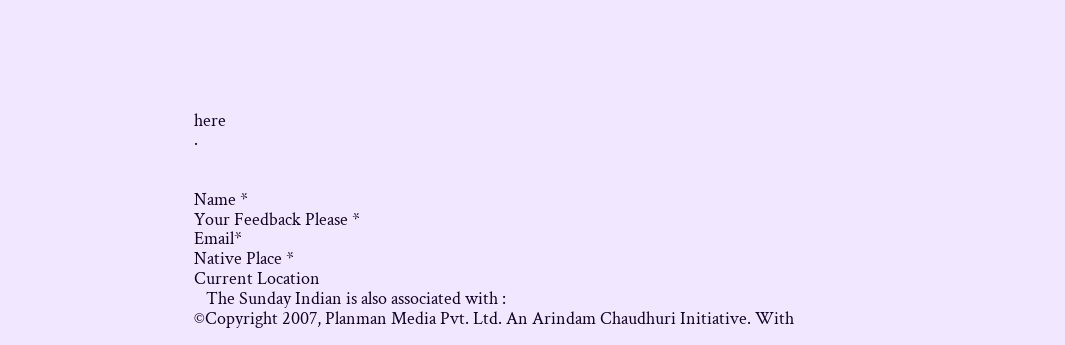here
.


Name *
Your Feedback Please *
Email*
Native Place *
Current Location
   The Sunday Indian is also associated with :
©Copyright 2007, Planman Media Pvt. Ltd. An Arindam Chaudhuri Initiative. With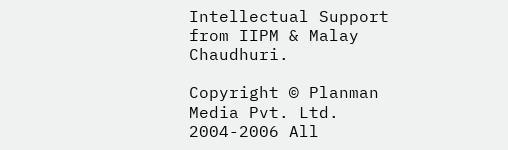Intellectual Support from IIPM & Malay Chaudhuri.

Copyright © Planman Media Pvt. Ltd. 2004-2006 All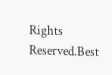Rights Reserved.Best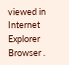viewed in Internet Explorer Browser .